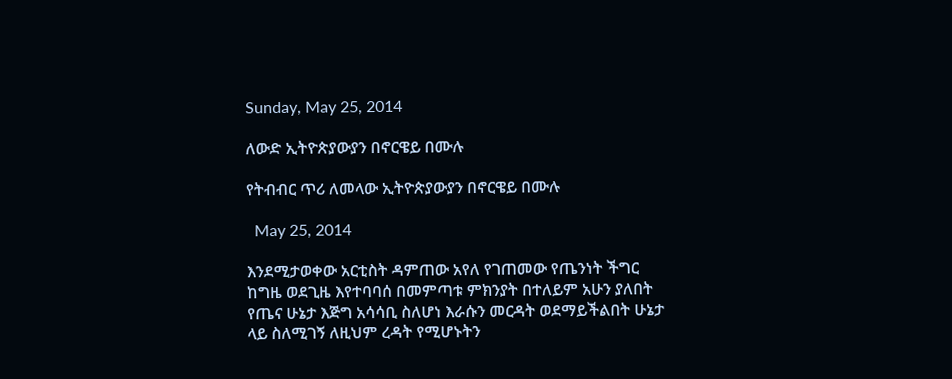Sunday, May 25, 2014

ለውድ ኢትዮጵያውያን በኖርዌይ በሙሉ

የትብብር ጥሪ ለመላው ኢትዮጵያውያን በኖርዌይ በሙሉ

  May 25, 2014

እንደሚታወቀው አርቲስት ዳምጠው አየለ የገጠመው የጤንነት ችግር ከግዜ ወደጊዜ እየተባባሰ በመምጣቱ ምክንያት በተለይም አሁን ያለበት የጤና ሁኔታ እጅግ አሳሳቢ ስለሆነ እራሱን መርዳት ወደማይችልበት ሁኔታ ላይ ስለሚገኝ ለዚህም ረዳት የሚሆኑትን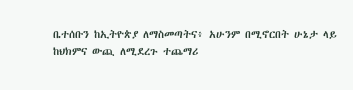ቤተሰቡን ከኢትዮጵያ ለማስመጣትና፥ አሁንም በሚኖርበት ሁኔታ ላይ ከህክምና ውጪ ለሚደረጉ ተጨማሪ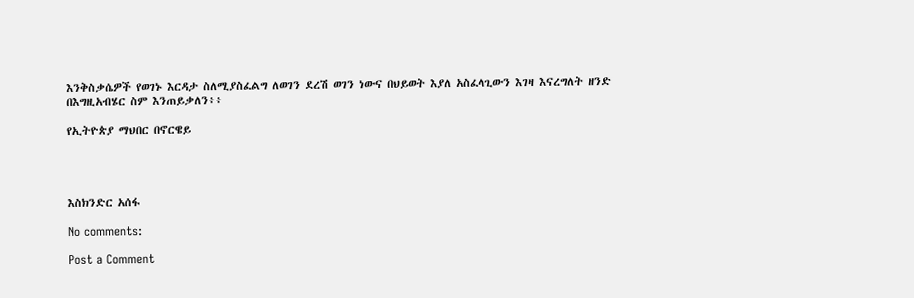እንቅስቃሴዎች የወገኑ እርዳታ ስለሚያስፈልግ ለወገን ደረሽ ወገን ነውና በህይወት እያለ አስፈላጊውን እገዛ እናረግለት ዘንድ በእግዚአብሄር ስም እንጠይቃለን፥፥

የኢትዮጵያ ማህበር በኖርዌይ




እስክንድር አሰፋ

No comments:

Post a Comment